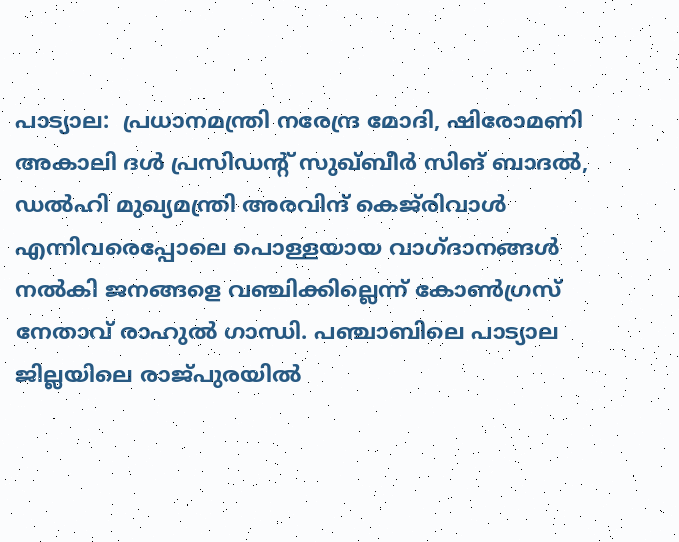പാട്യാല:  പ്രധാനമന്ത്രി നരേന്ദ്ര മോദി, ഷിരോമണി അകാലി ദള്‍ പ്രസിഡന്റ് സുഖ്ബീര്‍ സിങ് ബാദല്‍, ഡല്‍ഹി മുഖ്യമന്ത്രി അരവിന്ദ് കെജ്‌രിവാള്‍ എന്നിവരെപ്പോലെ പൊള്ളയായ വാഗ്ദാനങ്ങള്‍ നല്‍കി ജനങ്ങളെ വഞ്ചിക്കില്ലെന്ന് കോണ്‍ഗ്രസ് നേതാവ് രാഹുല്‍ ഗാന്ധി. പഞ്ചാബിലെ പാട്യാല ജില്ലയിലെ രാജ്പുരയില്‍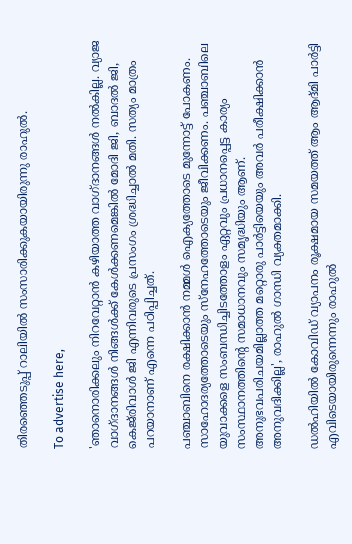തിരഞ്ഞെടുപ്പ് റാലിയില്‍ സംസാരിക്കുകയായിരുന്നു രാഹുല്‍.

To advertise here,

'ഞാനൊരിക്കലും നിറവേറ്റാന്‍ കഴിയാത്ത വാഗ്ദാനങ്ങള്‍ നല്‍കില്ല. വ്യാജ വാഗ്ദാനങ്ങള്‍ നിങ്ങള്‍ക്ക് കേള്‍ക്കണമെങ്കില്‍ മോദി ജി, ബാദല്‍ ജി, കെജ്‌രിവാള്‍ ജി എന്നിവരുടെ പ്രസംഗം ശ്രദ്ധിച്ചാല്‍ മതി. സത്യം മാത്രം പറയാനാണ് എന്നെ പഠിപ്പിച്ചത്.

പഞ്ചാബിനെ രക്ഷിക്കാന്‍ നമ്മള്‍ ഐക്യത്തോടെ മുന്നോട്ട് പോകണം. സാഹോദര്യത്തോടെയും സ്‌നേഹത്തോടെയും ജീവിക്കണം. പഞ്ചാബിലെ യുവാക്കളെ സംബന്ധിച്ചിടത്തോളം ഏറ്റവും പ്രധാനപ്പെട്ട കാര്യം സംസ്ഥാനത്തിന്റെ സമാധാനവും സമൃദ്ധിയും ആണ്. അനുഭവപരിചയമില്ലാത്ത മറ്റൊരു പാര്‍ട്ടിയെയും അവര്‍ പരീക്ഷിക്കാന്‍ അനുവദിക്കില്ല', രാഹുല്‍ ഗാന്ധി വ്യക്തമാക്കി.

ഡല്‍ഹിയില്‍ കോവിഡ് വ്യാപനം രൂക്ഷമായ സമയത്ത് ആം ആദ്മി പാര്‍ട്ടി എവിടെയായിരുന്നെന്നും രാഹുല്‍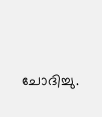ചോദിച്ചു.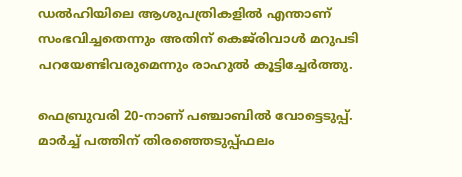ഡല്‍ഹിയിലെ ആശുപത്രികളില്‍ എന്താണ് സംഭവിച്ചതെന്നും അതിന് കെജ്‌രിവാള്‍ മറുപടി പറയേണ്ടിവരുമെന്നും രാഹുല്‍ കൂട്ടിച്ചേര്‍ത്തു.

ഫെബ്രുവരി 20-നാണ് പഞ്ചാബില്‍ വോട്ടെടുപ്പ്. മാര്‍ച്ച് പത്തിന് തിരഞ്ഞെടുപ്പ്ഫലം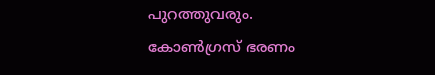പുറത്തുവരും.  കോണ്‍ഗ്രസ് ഭരണം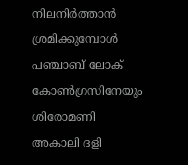നിലനിര്‍ത്താന്‍ ശ്രമിക്കുമ്പോള്‍ പഞ്ചാബ് ലോക് കോണ്‍ഗ്രസിനേയും ശിരോമണി അകാലി ദളി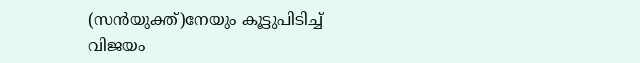(സന്‍യുക്ത്)നേയും കൂട്ടുപിടിച്ച് വിജയം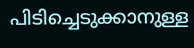പിടിച്ചെടുക്കാനുള്ള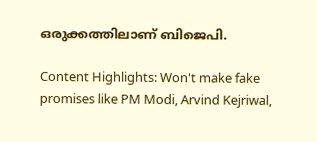ഒരുക്കത്തിലാണ് ബിജെപി.

Content Highlights: Won't make fake promises like PM Modi, Arvind Kejriwal,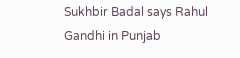Sukhbir Badal says Rahul Gandhi in Punjab